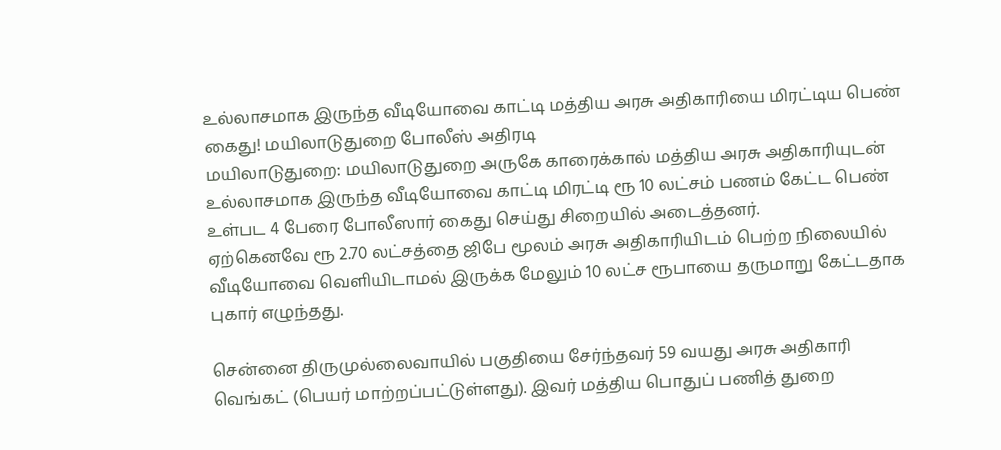உல்லாசமாக இருந்த வீடியோவை காட்டி மத்திய அரசு அதிகாரியை மிரட்டிய பெண் கைது! மயிலாடுதுறை போலீஸ் அதிரடி
மயிலாடுதுறை: மயிலாடுதுறை அருகே காரைக்கால் மத்திய அரசு அதிகாரியுடன் உல்லாசமாக இருந்த வீடியோவை காட்டி மிரட்டி ரூ 10 லட்சம் பணம் கேட்ட பெண் உள்பட 4 பேரை போலீஸார் கைது செய்து சிறையில் அடைத்தனர்.
ஏற்கெனவே ரூ 2.70 லட்சத்தை ஜிபே மூலம் அரசு அதிகாரியிடம் பெற்ற நிலையில் வீடியோவை வெளியிடாமல் இருக்க மேலும் 10 லட்ச ரூபாயை தருமாறு கேட்டதாக புகார் எழுந்தது.

சென்னை திருமுல்லைவாயில் பகுதியை சேர்ந்தவர் 59 வயது அரசு அதிகாரி வெங்கட் (பெயர் மாற்றப்பட்டுள்ளது). இவர் மத்திய பொதுப் பணித் துறை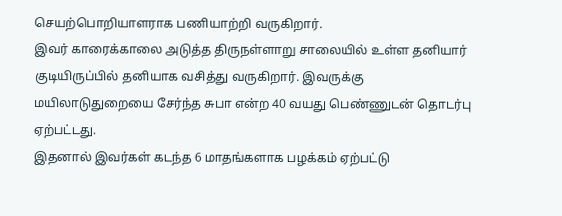செயற்பொறியாளராக பணியாற்றி வருகிறார்.
இவர் காரைக்காலை அடுத்த திருநள்ளாறு சாலையில் உள்ள தனியார் குடியிருப்பில் தனியாக வசித்து வருகிறார். இவருக்கு மயிலாடுதுறையை சேர்ந்த சுபா என்ற 40 வயது பெண்ணுடன் தொடர்பு ஏற்பட்டது.
இதனால் இவர்கள் கடந்த 6 மாதங்களாக பழக்கம் ஏற்பட்டு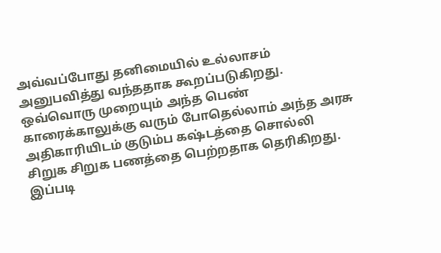அவ்வப்போது தனிமையில் உல்லாசம் அனுபவித்து வந்ததாக கூறப்படுகிறது. ஒவ்வொரு முறையும் அந்த பெண் காரைக்காலுக்கு வரும் போதெல்லாம் அந்த அரசு அதிகாரியிடம் குடும்ப கஷ்டத்தை சொல்லி சிறுக சிறுக பணத்தை பெற்றதாக தெரிகிறது.
இப்படி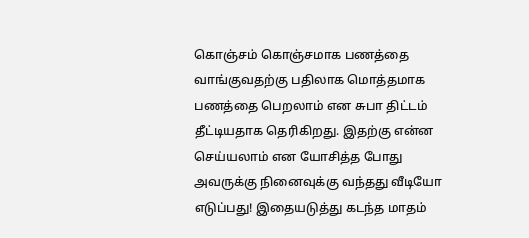கொஞ்சம் கொஞ்சமாக பணத்தை வாங்குவதற்கு பதிலாக மொத்தமாக பணத்தை பெறலாம் என சுபா திட்டம் தீட்டியதாக தெரிகிறது. இதற்கு என்ன செய்யலாம் என யோசித்த போது அவருக்கு நினைவுக்கு வந்தது வீடியோ எடுப்பது! இதையடுத்து கடந்த மாதம்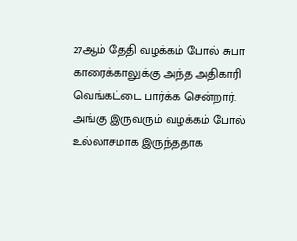27ஆம் தேதி வழக்கம் போல் சுபா காரைக்காலுக்கு அந்த அதிகாரி வெங்கட்டை பார்க்க சென்றார்.
அங்கு இருவரும் வழக்கம் போல் உல்லாசமாக இருந்ததாக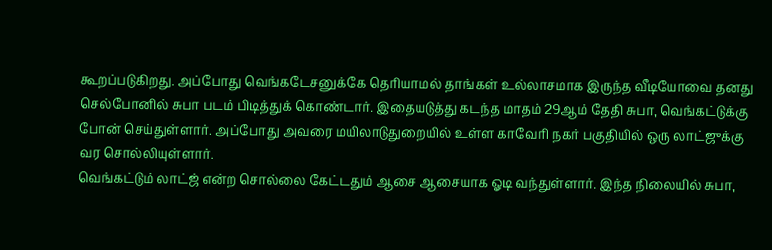கூறப்படுகிறது. அப்போது வெங்கடேசனுக்கே தெரியாமல் தாங்கள் உல்லாசமாக இருந்த வீடியோவை தனது செல்போனில் சுபா படம் பிடித்துக் கொண்டார். இதையடுத்து கடந்த மாதம் 29ஆம் தேதி சுபா, வெங்கட்டுக்கு போன் செய்துள்ளார். அப்போது அவரை மயிலாடுதுறையில் உள்ள காவேரி நகர் பகுதியில் ஒரு லாட்ஜுக்கு வர சொல்லியுள்ளார்.
வெங்கட்டும் லாட்ஜ் என்ற சொல்லை கேட்டதும் ஆசை ஆசையாக ஓடி வந்துள்ளார். இந்த நிலையில் சுபா,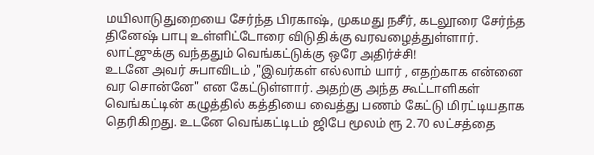மயிலாடுதுறையை சேர்ந்த பிரகாஷ், முகமது நசீர், கடலூரை சேர்ந்த தினேஷ் பாபு உள்ளிட்டோரை விடுதிக்கு வரவழைத்துள்ளார். லாட்ஜுக்கு வந்ததும் வெங்கட்டுக்கு ஒரே அதிர்ச்சி!
உடனே அவர் சுபாவிடம் ,"இவர்கள் எல்லாம் யார் , எதற்காக என்னை வர சொன்னே" என கேட்டுள்ளார். அதற்கு அந்த கூட்டாளிகள் வெங்கட்டின் கழுத்தில் கத்தியை வைத்து பணம் கேட்டு மிரட்டியதாக தெரிகிறது. உடனே வெங்கட்டிடம் ஜிபே மூலம் ரூ 2.70 லட்சத்தை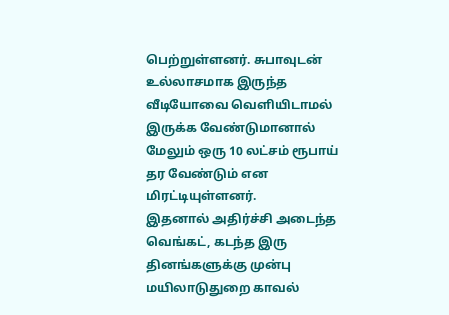பெற்றுள்ளனர். சுபாவுடன் உல்லாசமாக இருந்த வீடியோவை வெளியிடாமல் இருக்க வேண்டுமானால் மேலும் ஒரு 10 லட்சம் ரூபாய் தர வேண்டும் என மிரட்டியுள்ளனர்.
இதனால் அதிர்ச்சி அடைந்த வெங்கட், கடந்த இரு தினங்களுக்கு முன்பு மயிலாடுதுறை காவல்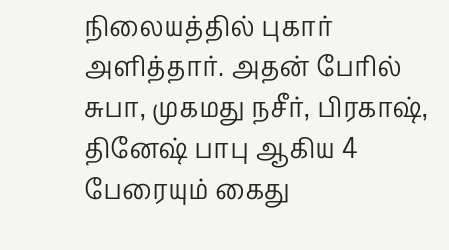நிலையத்தில் புகார் அளித்தார். அதன் பேரில் சுபா, முகமது நசீர், பிரகாஷ், தினேஷ் பாபு ஆகிய 4 பேரையும் கைது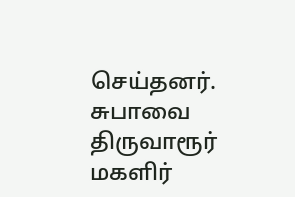செய்தனர். சுபாவை திருவாரூர் மகளிர்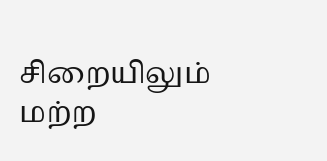சிறையிலும் மற்ற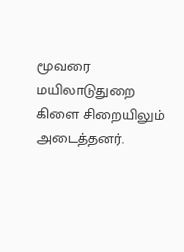மூவரை மயிலாடுதுறை கிளை சிறையிலும் அடைத்தனர்.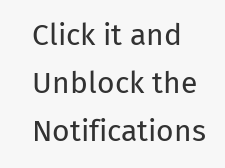Click it and Unblock the Notifications